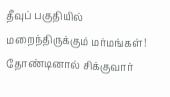தீவுப் பகுதியில் மறைந்திருக்கும் மர்மங்கள்! தோண்டினால் சிக்குவார்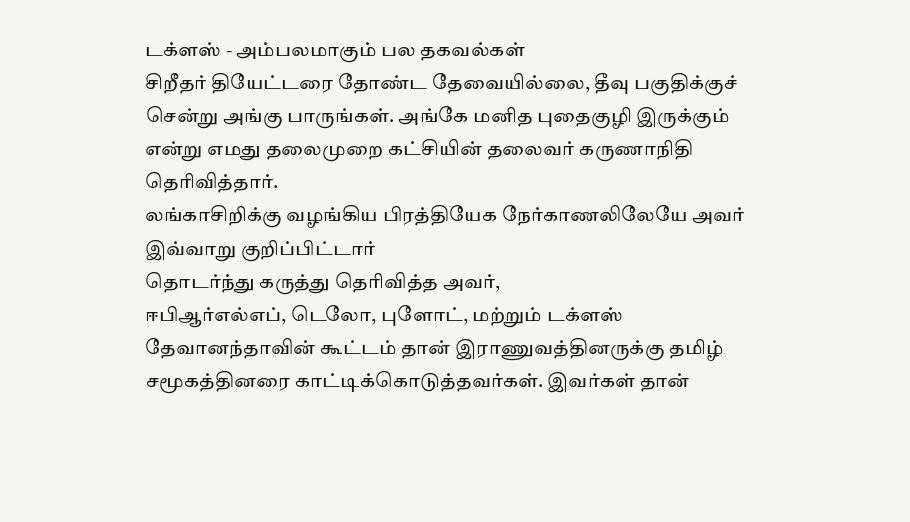டக்ளஸ் - அம்பலமாகும் பல தகவல்கள்
சிறீதர் தியேட்டரை தோண்ட தேவையில்லை, தீவு பகுதிக்குச் சென்று அங்கு பாருங்கள். அங்கே மனித புதைகுழி இருக்கும் என்று எமது தலைமுறை கட்சியின் தலைவர் கருணாநிதி தெரிவித்தார்.
லங்காசிறிக்கு வழங்கிய பிரத்தியேக நேர்காணலிலேயே அவர் இவ்வாறு குறிப்பிட்டார்
தொடர்ந்து கருத்து தெரிவித்த அவர்,
ஈபிஆர்எல்எப், டெலோ, புளோட், மற்றும் டக்ளஸ் தேவானந்தாவின் கூட்டம் தான் இராணுவத்தினருக்கு தமிழ் சமூகத்தினரை காட்டிக்கொடுத்தவர்கள். இவர்கள் தான்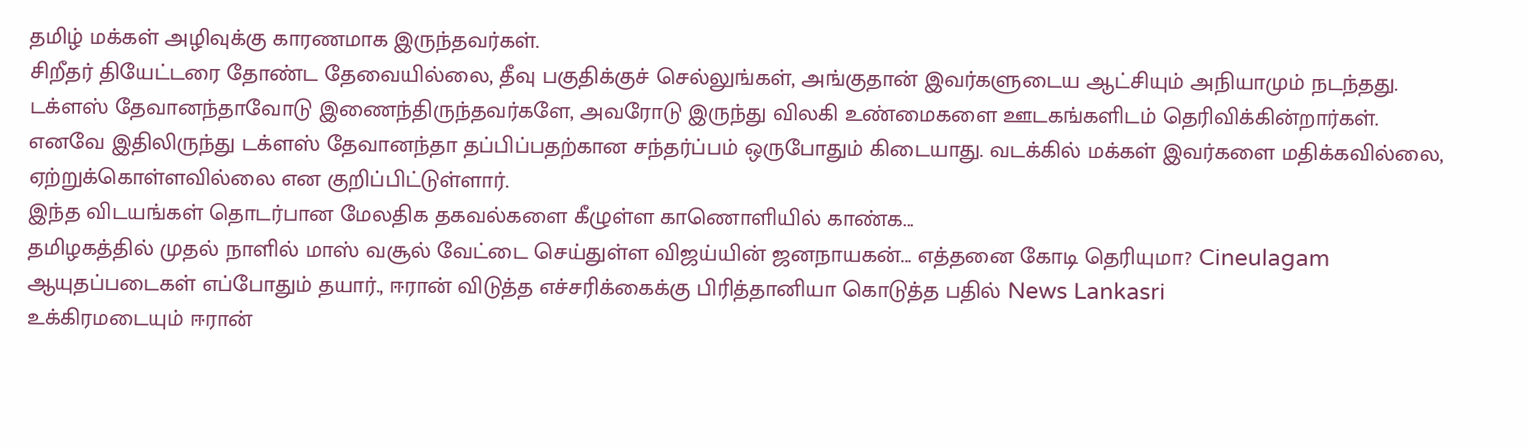தமிழ் மக்கள் அழிவுக்கு காரணமாக இருந்தவர்கள்.
சிறீதர் தியேட்டரை தோண்ட தேவையில்லை, தீவு பகுதிக்குச் செல்லுங்கள், அங்குதான் இவர்களுடைய ஆட்சியும் அநியாமும் நடந்தது.
டக்ளஸ் தேவானந்தாவோடு இணைந்திருந்தவர்களே, அவரோடு இருந்து விலகி உண்மைகளை ஊடகங்களிடம் தெரிவிக்கின்றார்கள்.
எனவே இதிலிருந்து டக்ளஸ் தேவானந்தா தப்பிப்பதற்கான சந்தர்ப்பம் ஒருபோதும் கிடையாது. வடக்கில் மக்கள் இவர்களை மதிக்கவில்லை, ஏற்றுக்கொள்ளவில்லை என குறிப்பிட்டுள்ளார்.
இந்த விடயங்கள் தொடர்பான மேலதிக தகவல்களை கீழுள்ள காணொளியில் காண்க...
தமிழகத்தில் முதல் நாளில் மாஸ் வசூல் வேட்டை செய்துள்ள விஜய்யின் ஜனநாயகன்... எத்தனை கோடி தெரியுமா? Cineulagam
ஆயுதப்படைகள் எப்போதும் தயார்., ஈரான் விடுத்த எச்சரிக்கைக்கு பிரித்தானியா கொடுத்த பதில் News Lankasri
உக்கிரமடையும் ஈரான்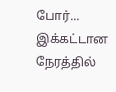போர்... இக்கட்டான நேரத்தில்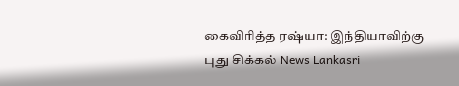கைவிரித்த ரஷ்யா: இந்தியாவிற்கு புது சிக்கல் News Lankasri